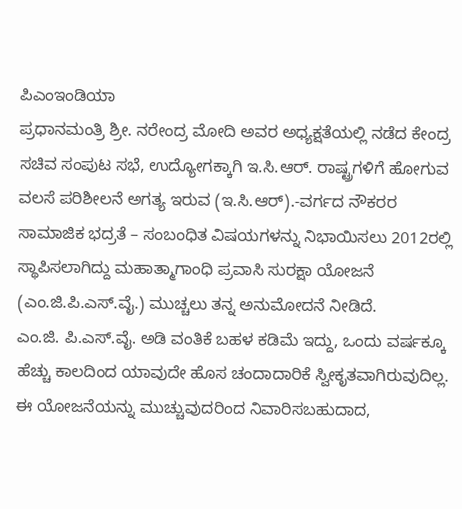ಪಿಎಂಇಂಡಿಯಾ
ಪ್ರಧಾನಮಂತ್ರಿ ಶ್ರೀ. ನರೇಂದ್ರ ಮೋದಿ ಅವರ ಅಧ್ಯಕ್ಷತೆಯಲ್ಲಿ ನಡೆದ ಕೇಂದ್ರ ಸಚಿವ ಸಂಪುಟ ಸಭೆ, ಉದ್ಯೋಗಕ್ಕಾಗಿ ಇ.ಸಿ.ಆರ್. ರಾಷ್ಟ್ರಗಳಿಗೆ ಹೋಗುವ ವಲಸೆ ಪರಿಶೀಲನೆ ಅಗತ್ಯ ಇರುವ (ಇ.ಸಿ.ಆರ್).-ವರ್ಗದ ನೌಕರರ ಸಾಮಾಜಿಕ ಭದ್ರತೆ – ಸಂಬಂಧಿತ ವಿಷಯಗಳನ್ನು ನಿಭಾಯಿಸಲು 2012ರಲ್ಲಿ ಸ್ಥಾಪಿಸಲಾಗಿದ್ದು ಮಹಾತ್ಮಾಗಾಂಧಿ ಪ್ರವಾಸಿ ಸುರಕ್ಷಾ ಯೋಜನೆ (ಎಂ.ಜಿ.ಪಿ.ಎಸ್.ವೈ.) ಮುಚ್ಚಲು ತನ್ನ ಅನುಮೋದನೆ ನೀಡಿದೆ.
ಎಂ.ಜಿ. ಪಿ.ಎಸ್.ವೈ. ಅಡಿ ವಂತಿಕೆ ಬಹಳ ಕಡಿಮೆ ಇದ್ದು, ಒಂದು ವರ್ಷಕ್ಕೂ ಹೆಚ್ಚು ಕಾಲದಿಂದ ಯಾವುದೇ ಹೊಸ ಚಂದಾದಾರಿಕೆ ಸ್ವೀಕೃತವಾಗಿರುವುದಿಲ್ಲ. ಈ ಯೋಜನೆಯನ್ನು ಮುಚ್ಚುವುದರಿಂದ ನಿವಾರಿಸಬಹುದಾದ,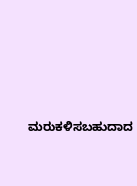ಮರುಕಳಿಸಬಹುದಾದ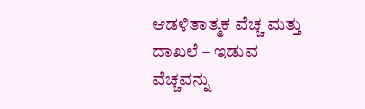ಆಡಳಿತಾತ್ಮಕ ವೆಚ್ಚ ಮತ್ತು ದಾಖಲೆ – ಇಡುವ ವೆಚ್ಚವನ್ನು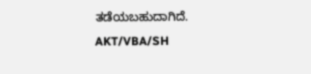ತಡೆಯಬಹುದಾಗಿದೆ.
AKT/VBA/SH